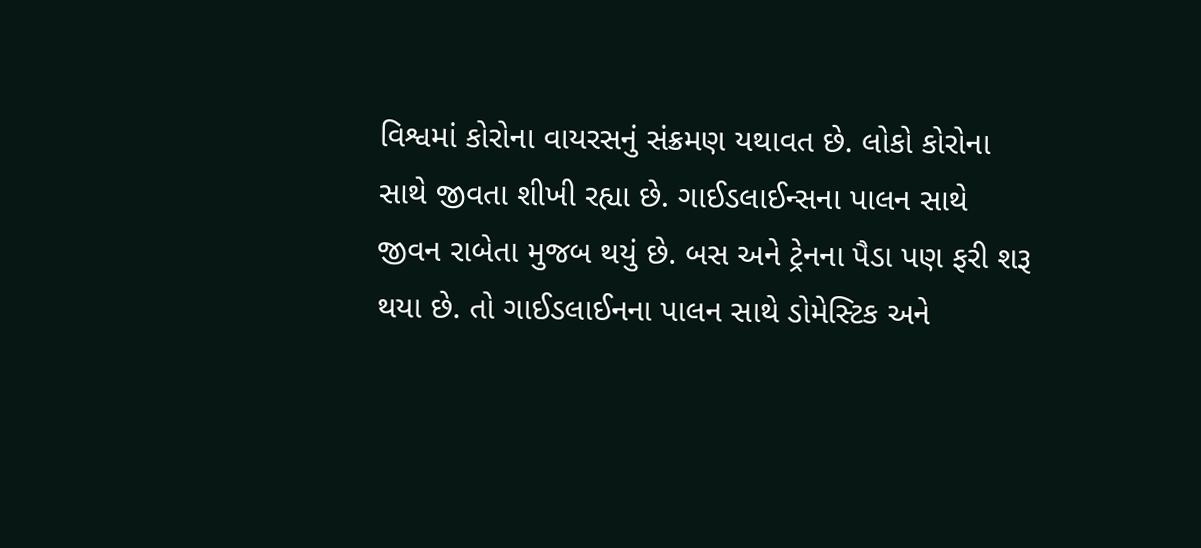વિશ્વમાં કોરોના વાયરસનું સંક્રમણ યથાવત છે. લોકો કોરોના સાથે જીવતા શીખી રહ્યા છે. ગાઈડલાઈન્સના પાલન સાથે જીવન રાબેતા મુજબ થયું છે. બસ અને ટ્રેનના પૈડા પણ ફરી શરૂ થયા છે. તો ગાઈડલાઈનના પાલન સાથે ડોમેસ્ટિક અને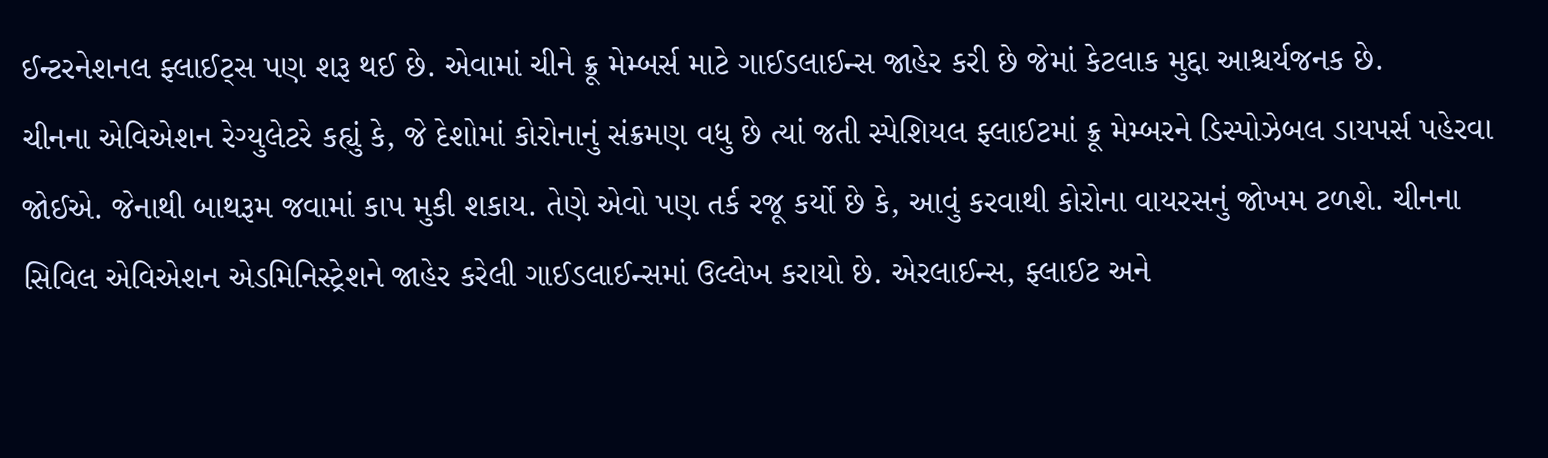ઈન્ટરનેશનલ ફ્લાઈટ્સ પણ શરૂ થઈ છે. એવામાં ચીને ક્રૂ મેમ્બર્સ માટે ગાઈડલાઈન્સ જાહેર કરી છે જેમાં કેટલાક મુદ્દા આશ્ચર્યજનક છે.
ચીનના એવિએશન રેગ્યુલેટરે કહ્યું કે, જે દેશોમાં કોરોનાનું સંક્રમણ વધુ છે ત્યાં જતી સ્પેશિયલ ફ્લાઈટમાં ક્રૂ મેમ્બરને ડિસ્પોઝેબલ ડાયપર્સ પહેરવા જોઈએ. જેનાથી બાથરૂમ જવામાં કાપ મુકી શકાય. તેણે એવો પણ તર્ક રજૂ કર્યો છે કે, આવું કરવાથી કોરોના વાયરસનું જોખમ ટળશે. ચીનના સિવિલ એવિએશન એડમિનિસ્ટ્રેશને જાહેર કરેલી ગાઈડલાઈન્સમાં ઉલ્લેખ કરાયો છે. એરલાઈન્સ, ફ્લાઈટ અને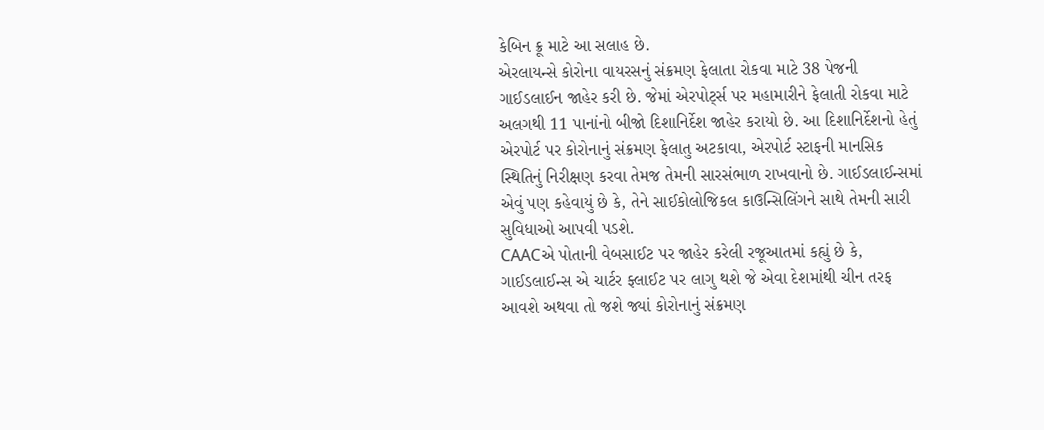કેબિન ક્રૂ માટે આ સલાહ છે.
એરલાયન્સે કોરોના વાયરસનું સંક્રમણ ફેલાતા રોકવા માટે 38 પેજની ગાઈડલાઈન જાહેર કરી છે. જેમાં એરપોર્ટ્સ પર મહામારીને ફેલાતી રોકવા માટે અલગથી 11 પાનાંનો બીજો દિશાનિર્દેશ જાહેર કરાયો છે. આ દિશાનિર્દેશનો હેતું એરપોર્ટ પર કોરોનાનું સંક્રમણ ફેલાતુ અટકાવા, એરપોર્ટ સ્ટાફની માનસિક સ્થિતિનું નિરીક્ષણ કરવા તેમજ તેમની સારસંભાળ રાખવાનો છે. ગાઈડલાઈન્સમાં એવું પણ કહેવાયું છે કે, તેને સાઈકોલોજિકલ કાઉન્સિલિંગને સાથે તેમની સારી સુવિધાઓ આપવી પડશે.
CAACએ પોતાની વેબસાઈટ પર જાહેર કરેલી રજૂઆતમાં કહ્યું છે કે, ગાઈડલાઈન્સ એ ચાર્ટર ફ્લાઈટ પર લાગુ થશે જે એવા દેશમાંથી ચીન તરફ આવશે અથવા તો જશે જ્યાં કોરોનાનું સંક્રમણ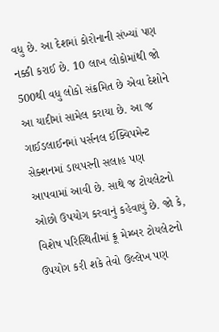વધુ છે. આ દેશમાં કોરોનાની સંખ્યાં પણ નક્કી કરાઈ છે. 10 લાખ લોકોમાંથી જો 500થી વધુ લોકો સંક્રમિત છે એવા દેશોને આ યાદીમાં સામેલ કરાયા છે. આ જ ગાઈડલાઈનમાં પર્સનલ ઈક્વિપમેન્ટ સેક્શનમાં ડાયપરની સલાહ પણ આપવામાં આવી છે. સાથે જ ટોયલેટનો ઓછો ઉપયોગ કરવાનું કહેવાયું છે. જો કે, વિશેષ પરિસ્થિતીમાં ક્રૂ મેમ્બર ટોયલેટનો ઉપયોગ કરી શકે તેવો ઉલ્લેખ પણ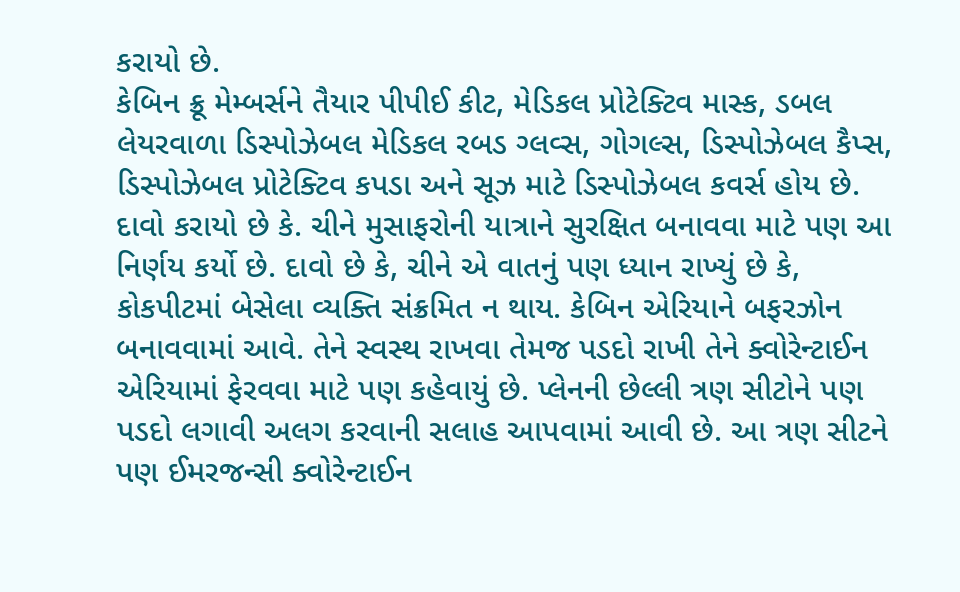કરાયો છે.
કેબિન ક્રૂ મેમ્બર્સને તૈયાર પીપીઈ કીટ, મેડિકલ પ્રોટેક્ટિવ માસ્ક, ડબલ લેયરવાળા ડિસ્પોઝેબલ મેડિકલ રબડ ગ્લવ્સ, ગોગલ્સ, ડિસ્પોઝેબલ કૈપ્સ, ડિસ્પોઝેબલ પ્રોટેક્ટિવ કપડા અને સૂઝ માટે ડિસ્પોઝેબલ કવર્સ હોય છે.
દાવો કરાયો છે કે. ચીને મુસાફરોની યાત્રાને સુરક્ષિત બનાવવા માટે પણ આ નિર્ણય કર્યો છે. દાવો છે કે, ચીને એ વાતનું પણ ધ્યાન રાખ્યું છે કે, કોકપીટમાં બેસેલા વ્યક્તિ સંક્રમિત ન થાય. કેબિન એરિયાને બફરઝોન બનાવવામાં આવે. તેને સ્વસ્થ રાખવા તેમજ પડદો રાખી તેને ક્વોરેન્ટાઈન એરિયામાં ફેરવવા માટે પણ કહેવાયું છે. પ્લેનની છેલ્લી ત્રણ સીટોને પણ પડદો લગાવી અલગ કરવાની સલાહ આપવામાં આવી છે. આ ત્રણ સીટને પણ ઈમરજન્સી ક્વોરેન્ટાઈન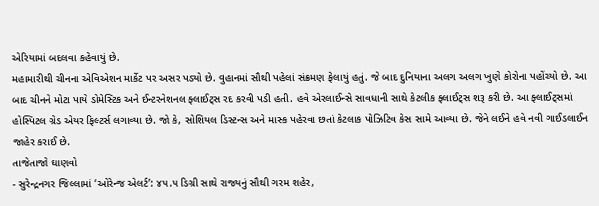એરિયામાં બદલવા કહેવાયું છે.
મહામારીથી ચીનના એવિએશન માર્કેટ પર અસર પડ્યો છે. વુહાનમાં સૌથી પહેલાં સંક્રમણ ફેલાયું હતું. જે બાદ દુનિયાના અલગ અલગ ખુણે કોરોના પહોંચ્યો છે. આ બાદ ચીનને મોટા પાયે ડોમેસ્ટિક અને ઈન્ટરનેશનલ ફ્લાઈટ્સ રદ કરવી પડી હતી. હવે એરલાઈન્સે સાવધાની સાથે કેટલીક ફ્લાઈટ્સ શરૂ કરી છે. આ ફ્લાઈટ્સમાં હોસ્પિટલ ગ્રેડ એયર ફિલ્ટર્સ લગાવ્યા છે. જો કે, સોશિયલ ડિસ્ટન્સ અને માસ્ક પહેરવા છતાં કેટલાક પોઝિટિવ કેસ સામે આવ્યા છે. જેને લઈને હવે નવી ગાઈડલાઈન જાહેર કરાઈ છે.
તાજેતાજો ઘાણવો
- સુરેન્દ્રનગર જિલ્લામાં ‘ઓરેન્જ એલર્ટ’: ૪૫.૫ ડિગ્રી સાથે રાજ્યનું સૌથી ગરમ શહેર,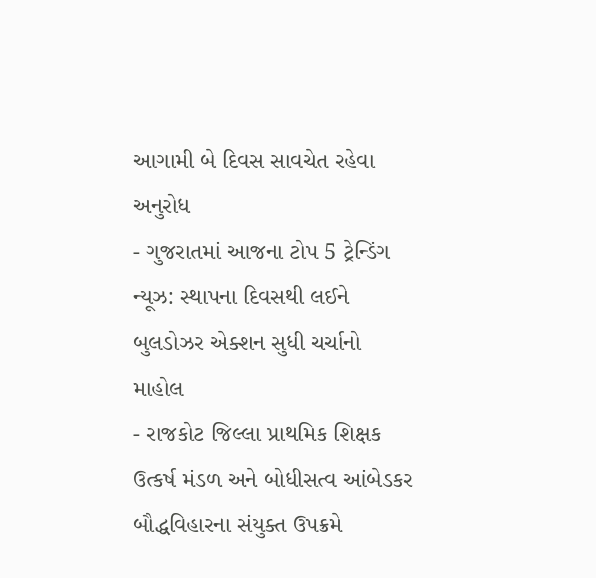આગામી બે દિવસ સાવચેત રહેવા અનુરોધ
- ગુજરાતમાં આજના ટોપ 5 ટ્રેન્ડિંગ ન્યૂઝ: સ્થાપના દિવસથી લઈને બુલડોઝર એક્શન સુધી ચર્ચાનો માહોલ
- રાજકોટ જિલ્લા પ્રાથમિક શિક્ષક ઉત્કર્ષ મંડળ અને બોધીસત્વ આંબેડકર બૌદ્ધવિહારના સંયુક્ત ઉપક્રમે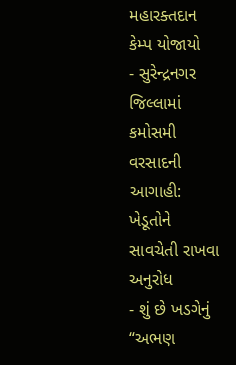મહારક્તદાન કેમ્પ યોજાયો
- સુરેન્દ્રનગર જિલ્લામાં કમોસમી વરસાદની આગાહી: ખેડૂતોને સાવચેતી રાખવા અનુરોધ
- શું છે ખડગેનું “અભણ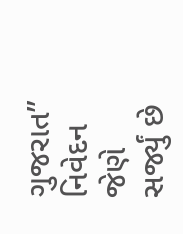ગુજરાત” નિવેદન જેણે સર્જ્યું છે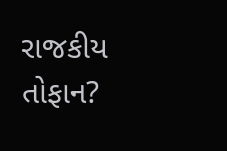રાજકીય તોફાન?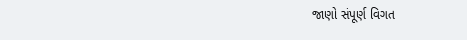જાણો સંપૂર્ણ વિગત